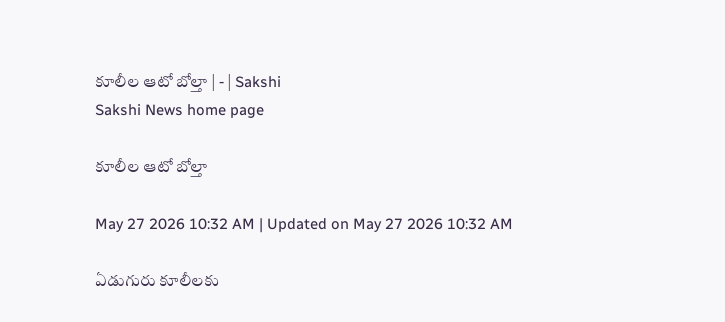కూలీల ఆటో బోల్తా | - | Sakshi
Sakshi News home page

కూలీల ఆటో బోల్తా

May 27 2026 10:32 AM | Updated on May 27 2026 10:32 AM

ఏడుగురు కూలీలకు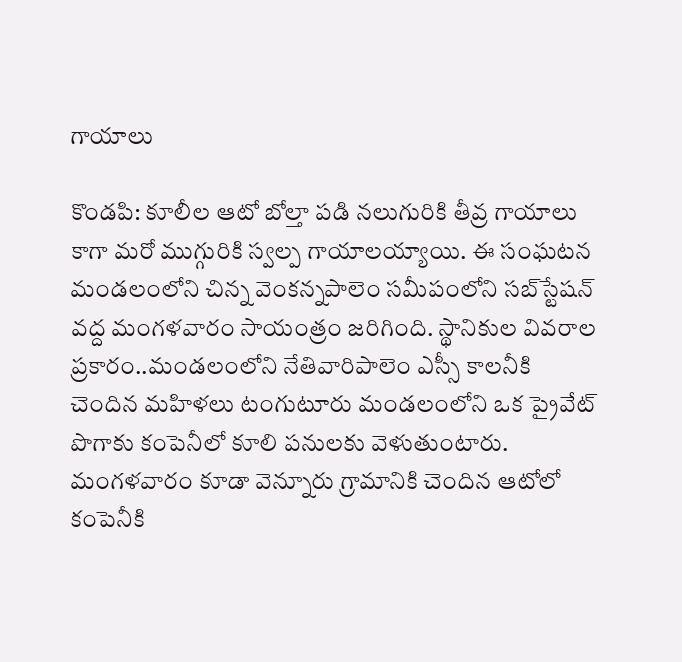గాయాలు

కొండపి: కూలీల ఆటో బోల్తా పడి నలుగురికి తీవ్ర గాయాలు కాగా మరో ముగ్గురికి స్వల్ప గాయాలయ్యాయి. ఈ సంఘటన మండలంలోని చిన్న వెంకన్నపాలెం సమీపంలోని సబ్‌స్టేషన్‌ వద్ద మంగళవారం సాయంత్రం జరిగింది. స్థానికుల వివరాల ప్రకారం..మండలంలోని నేతివారిపాలెం ఎస్సీ కాలనీకి చెందిన మహిళలు టంగుటూరు మండలంలోని ఒక ప్రైవేట్‌ పొగాకు కంపెనీలో కూలి పనులకు వెళుతుంటారు. మంగళవారం కూడా వెన్నూరు గ్రామానికి చెందిన ఆటోలో కంపెనీకి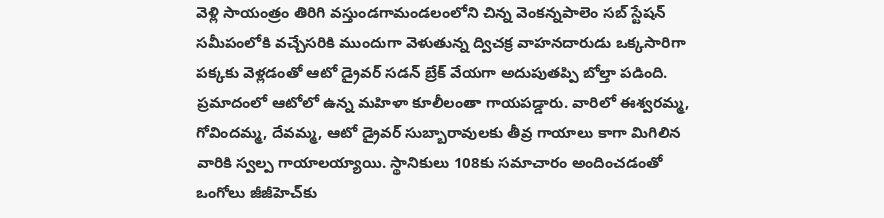వెళ్లి సాయంత్రం తిరిగి వస్తుండగామండలంలోని చిన్న వెంకన్నపాలెం సబ్‌ స్టేషన్‌ సమీపంలోకి వచ్చేసరికి ముందుగా వెళుతున్న ద్విచక్ర వాహనదారుడు ఒక్కసారిగా పక్కకు వెళ్లడంతో ఆటో డ్రైవర్‌ సడన్‌ బ్రేక్‌ వేయగా అదుపుతప్పి బోల్తా పడింది. ప్రమాదంలో ఆటోలో ఉన్న మహిళా కూలీలంతా గాయపడ్డారు. వారిలో ఈశ్వరమ్మ, గోవిందమ్మ, దేవమ్మ, ఆటో డ్రైవర్‌ సుబ్బారావులకు తీవ్ర గాయాలు కాగా మిగిలిన వారికి స్వల్ప గాయాలయ్యాయి. స్థానికులు 108కు సమాచారం అందించడంతో ఒంగోలు జీజీహెచ్‌కు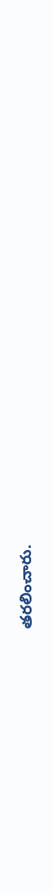తరలించారు.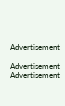Advertisement

Advertisement
Advertisement